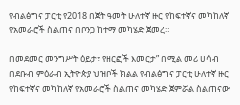የብልፅግና ፓርቲ የ2018 በጀት ዓመት ሁለተኛ ዙር የከፍተኛና መካከለኛ የአመራሮች ስልጠና በቦንጋ ከተማ መካሄድ ጀመረ።

በመደመር መንግሥት ዕይታ፣ የዘርፎች እመርታ” በሚል መሪ ሀሳብ በደቡብ ምዕራብ ኢትዮጵያ ህዝቦች ክልል የብልፅግና ፓርቲ ሁለተኛ ዙር የከፍተኛና መካከለኛ የአመራሮች ስልጠና መካሄድ ጀምሯል ስልጠናው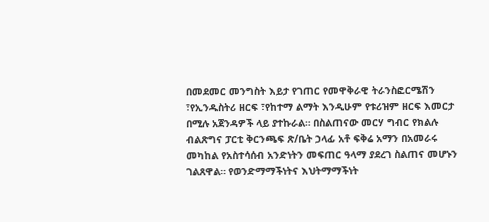በመደመር መንግስት እይታ የገጠር የመዋቅራዊ ትራንስፎርሜሽን ፣የኢንዱስትሪ ዘርፍ ፣የከተማ ልማት እንዲሁም የቱሪዝም ዘርፍ እመርታ በሚሉ አጀንዳዎች ላይ ያተኩራል። በስልጠናው መርሃ ግብር የክልሉ ብልጽግና ፓርቲ ቅርንጫፍ ጽ/ቤት ኃላፊ አቶ ፍቅሬ አማን በአመራሩ መካከል የአስተሳሰብ አንድነትን መፍጠር ዓላማ ያደረገ ስልጠና መሆኑን ገልጸዋል። የወንድማማችነትና እህትማማችነት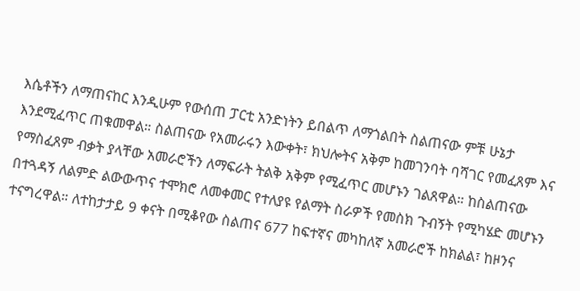እሴቶችን ለማጠናከር እንዲሁም የውሰጠ ፓርቲ አንድነትን ይበልጥ ለማጎልበት ስልጠናው ምቹ ሁኔታ እንደሚፈጥር ጠቁመዋል። ስልጠናው የአመራሩን እውቀት፣ ክህሎትና አቅም ከመገንባት ባሻገር የመፈጸም እና የማስፈጸም ብቃት ያላቸው አመራሮችን ለማፍራት ትልቅ አቅም የሚፈጥር መሆኑን ገልጸዋል። ከስልጠናው በተጓዳኝ ለልምድ ልውውጥና ተሞክሮ ለመቀመር የተለያዩ የልማት ስራዎች የመስክ ጉብኝት የሚካሄድ መሆኑን ተናግረዋል። ለተከታታይ 9 ቀናት በሚቆየው ስልጠና 677 ከፍተኛና መካከለኛ አመራሮች ከክልል፣ ከዞንና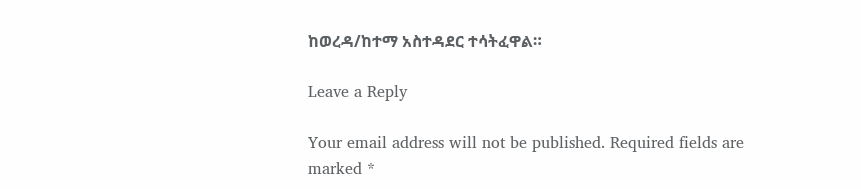ከወረዳ/ከተማ አስተዳደር ተሳትፈዋል።

Leave a Reply

Your email address will not be published. Required fields are marked *